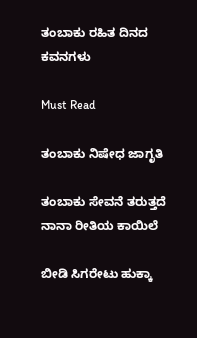ತಂಬಾಕು ರಹಿತ ದಿನದ ಕವನಗಳು

Must Read

ತಂಬಾಕು ನಿಷೇಧ ಜಾಗೃತಿ

ತಂಬಾಕು ಸೇವನೆ ತರುತ್ತದೆ
ನಾನಾ ರೀತಿಯ ಕಾಯಿಲೆ

ಬೀಡಿ ಸಿಗರೇಟು ಹುಕ್ಕಾ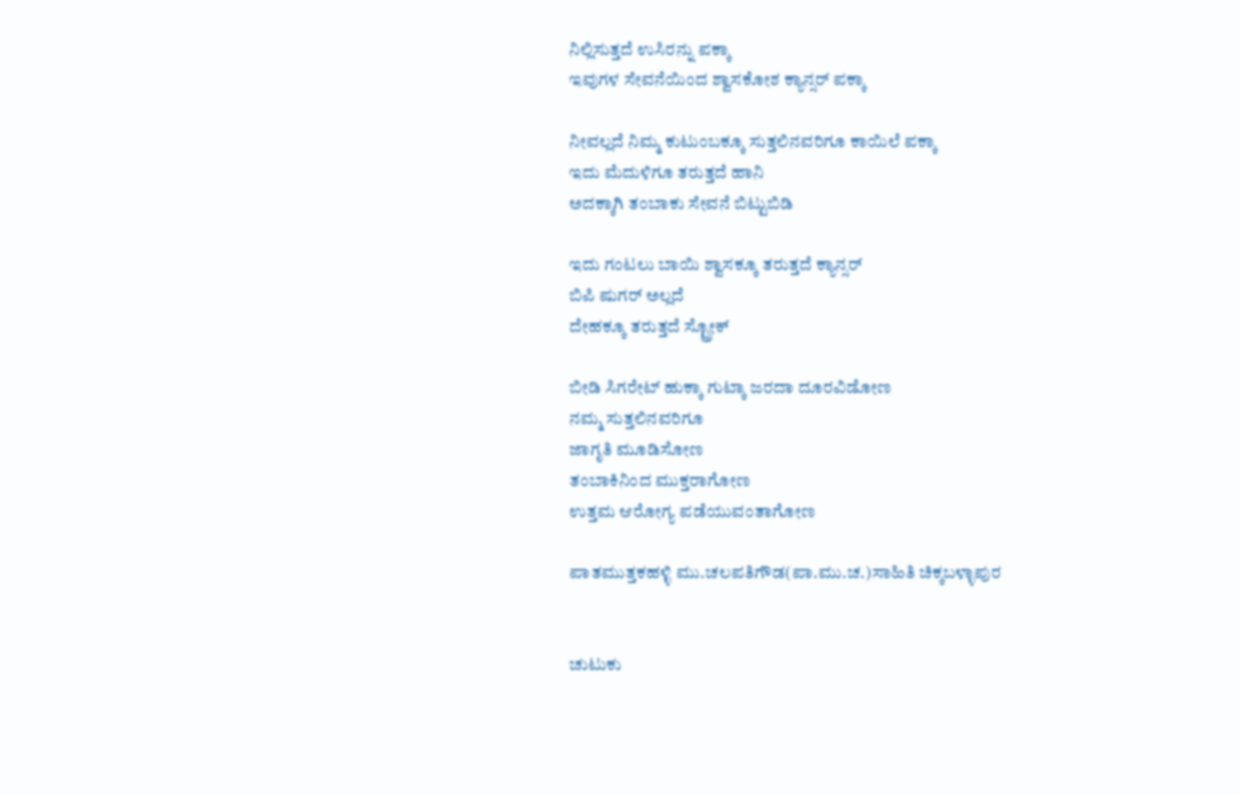ನಿಲ್ಲಿಸುತ್ತದೆ ಉಸಿರನ್ನು ಪಕ್ಕಾ
ಇವುಗಳ ಸೇವನೆಯಿಂದ ಶ್ವಾಸಕೋಶ ಕ್ಯಾನ್ಸರ್ ಪಕ್ಕಾ

ನೀವಲ್ಲದೆ ನಿಮ್ಮ ಕುಟುಂಬಕ್ಕೂ ಸುತ್ತಲಿನವರಿಗೂ ಕಾಯಿಲೆ ಪಕ್ಕಾ
ಇದು ಮೆದುಳಿಗೂ ತರುತ್ತದೆ ಹಾನಿ
ಅದಕ್ಕಾಗಿ ತಂಬಾಕು ಸೇವನೆ ಬಿಟ್ಟುಬಿಡಿ

ಇದು ಗಂಟಲು ಬಾಯಿ ಶ್ವಾಸಕ್ಕೂ ತರುತ್ತದೆ ಕ್ಯಾನ್ಸರ್
ಬಿಪಿ ಷುಗರ್ ಅಲ್ಲದೆ
ದೇಹಕ್ಕೂ ತರುತ್ತದೆ ಸ್ಟ್ರೋಕ್

ಬೀಡಿ ಸಿಗರೇಟ್ ಹುಕ್ಕಾ ಗುಟ್ಕಾ ಜರದಾ ದೂರವಿಡೋಣ
ನಮ್ಮ ಸುತ್ತಲಿನವರಿಗೂ
ಜಾಗೃತಿ ಮೂಡಿಸೋಣ
ತಂಬಾಕಿನಿಂದ ಮುಕ್ತರಾಗೋಣ
ಉತ್ತಮ ಆರೋಗ್ಯ ಪಡೆಯುವಂತಾಗೋಣ

ಪಾತಮುತ್ತಕಹಳ್ಳಿ ಮು.ಚಲಪತಿಗೌಡ(ಪಾ.ಮು.ಚ.)ಸಾಹಿತಿ ಚಿಕ್ಕಬಳ್ಳಾಪುರ


ಚುಟುಕು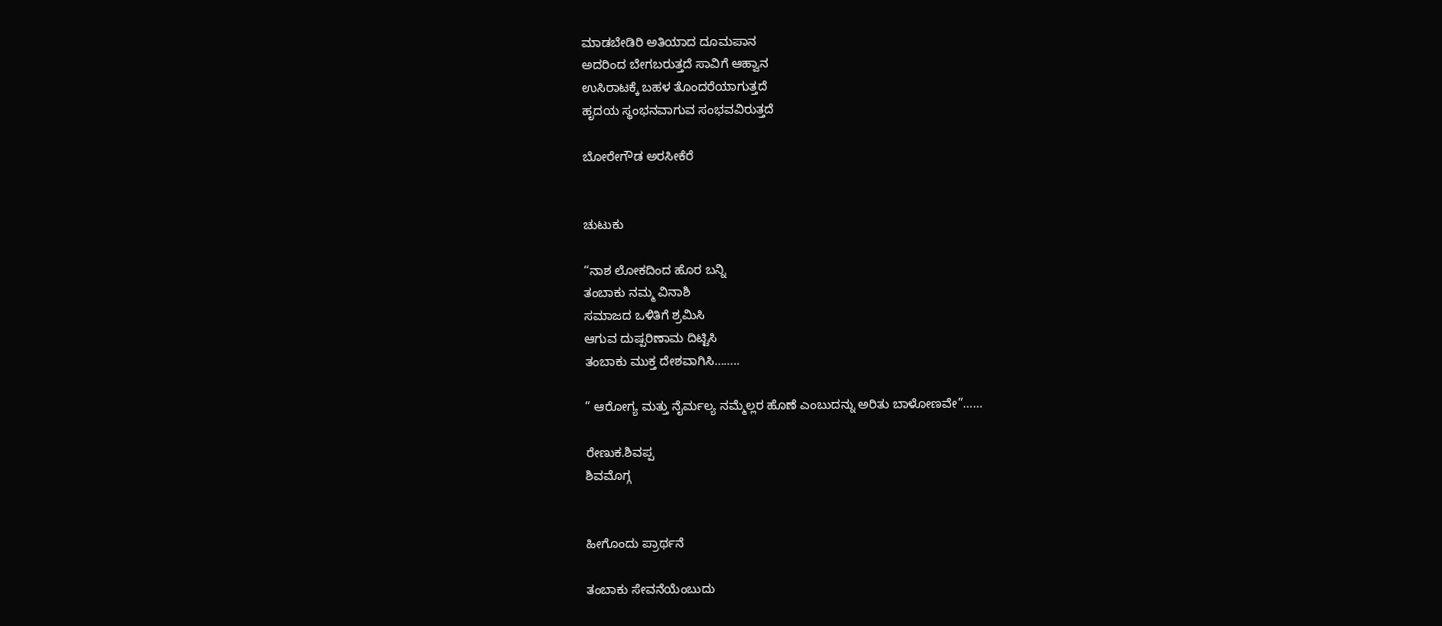ಮಾಡಬೇಡಿರಿ ಅತಿಯಾದ ದೂಮಪಾನ
ಅದರಿಂದ ಬೇಗಬರುತ್ತದೆ ಸಾವಿಗೆ ಆಹ್ವಾನ
ಉಸಿರಾಟಕ್ಕೆ ಬಹಳ ತೊಂದರೆಯಾಗುತ್ತದೆ
ಹೃದಯ ಸ್ಥಂಭನವಾಗುವ ಸಂಭವವಿರುತ್ತದೆ

ಬೋರೇಗೌಡ ಅರಸೀಕೆರೆ


ಚುಟುಕು

“ನಾಶ ಲೋಕದಿಂದ ಹೊರ ಬನ್ನಿ
ತಂಬಾಕು ನಮ್ಮ ವಿನಾಶಿ
ಸಮಾಜದ ಒಳಿತಿಗೆ ಶ್ರಮಿಸಿ
ಆಗುವ ದುಷ್ಪರಿಣಾಮ ದಿಟ್ಟಿಸಿ
ತಂಬಾಕು ಮುಕ್ತ ದೇಶವಾಗಿಸಿ……..

” ಆರೋಗ್ಯ ಮತ್ತು ನೈರ್ಮಲ್ಯ ನಮ್ಮೆಲ್ಲರ ಹೊಣೆ ಎಂಬುದನ್ನು ಅರಿತು ಬಾಳೋಣವೇ”……

ರೇಣುಕ.ಶಿವಪ್ಪ
ಶಿವಮೊಗ್ಗ


ಹೀಗೊಂದು ಪ್ರಾರ್ಥನೆ

ತಂಬಾಕು ಸೇವನೆಯೆಂಬುದು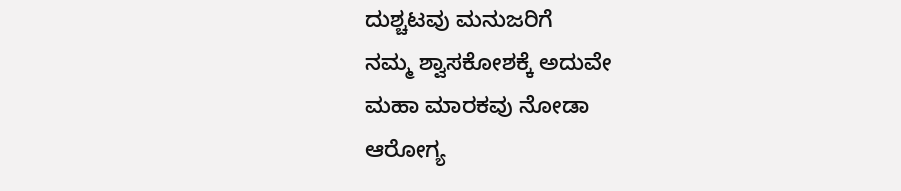ದುಶ್ಚಟವು ಮನುಜರಿಗೆ
ನಮ್ಮ ಶ್ವಾಸಕೋಶಕ್ಕೆ ಅದುವೇ
ಮಹಾ ಮಾರಕವು ನೋಡಾ
ಆರೋಗ್ಯ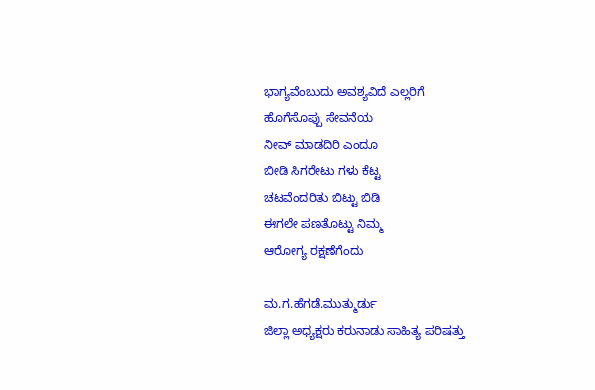ಭಾಗ್ಯವೆಂಬುದು ಅವಶ್ಯವಿದೆ ಎಲ್ಲರಿಗೆ
ಹೊಗೆಸೊಪ್ಪು ಸೇವನೆಯ
ನೀವ್ ಮಾಡದಿರಿ ಎಂದೂ
ಬೀಡಿ ಸಿಗರೇಟು ಗಳು ಕೆಟ್ಟ
ಚಟವೆಂದರಿತು ಬಿಟ್ಟು ಬಿಡಿ
ಈಗಲೇ ಪಣತೊಟ್ಟು ನಿಮ್ಮ
ಆರೋಗ್ಯ ರಕ್ಷಣೆಗೆಂದು

ಮ.ಗ.ಹೆಗಡೆ.ಮುತ್ಮುರ್ಡು
ಜಿಲ್ಲಾ ಅಧ್ಯಕ್ಷರು ಕರುನಾಡು ಸಾಹಿತ್ಯ ಪರಿಷತ್ತು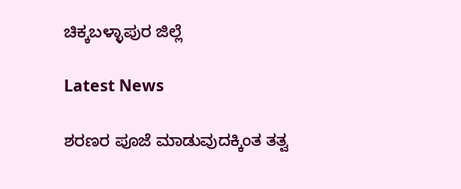ಚಿಕ್ಕಬಳ್ಳಾಪುರ ಜಿಲ್ಲೆ

Latest News

ಶರಣರ ಪೂಜೆ ಮಾಡುವುದಕ್ಕಿಂತ ತತ್ವ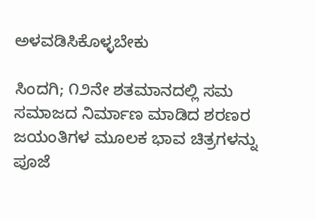ಅಳವಡಿಸಿಕೊಳ್ಳಬೇಕು

ಸಿಂದಗಿ; ೧೨ನೇ ಶತಮಾನದಲ್ಲಿ ಸಮ ಸಮಾಜದ ನಿರ್ಮಾಣ ಮಾಡಿದ ಶರಣರ ಜಯಂತಿಗಳ ಮೂಲಕ ಭಾವ ಚಿತ್ರಗಳನ್ನು ಪೂಜೆ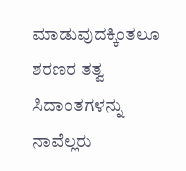ಮಾಡುವುದಕ್ಕಿಂತಲೂ ಶರಣರ ತತ್ವ ಸಿದಾಂತಗಳನ್ನು ನಾವೆಲ್ಲರು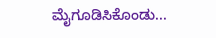ಮೈಗೂಡಿಸಿಕೊಂಡು...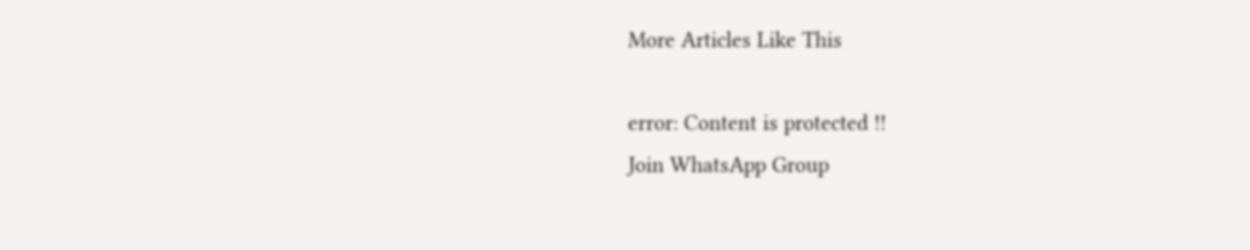More Articles Like This

error: Content is protected !!
Join WhatsApp Group